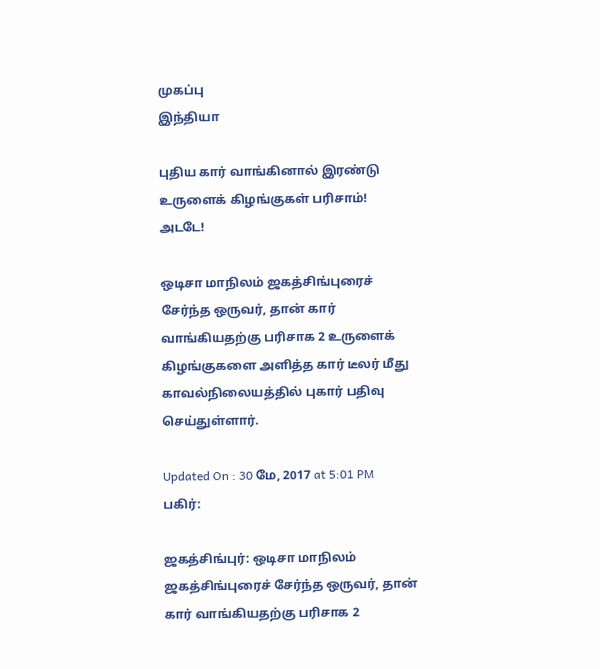முகப்பு
இந்தியா

புதிய கார் வாங்கினால் இரண்டு உருளைக் கிழங்குகள் பரிசாம்! அடடே!

ஒடிசா மாநிலம் ஜகத்சிங்புரைச் சேர்ந்த ஒருவர், தான் கார் வாங்கியதற்கு பரிசாக 2 உருளைக் கிழங்குகளை அளித்த கார் டீலர் மீது காவல்நிலையத்தில் புகார் பதிவு செய்துள்ளார்.

Updated On : 30 மே, 2017 at 5:01 PM
பகிர்:

ஜகத்சிங்புர்: ஒடிசா மாநிலம் ஜகத்சிங்புரைச் சேர்ந்த ஒருவர், தான் கார் வாங்கியதற்கு பரிசாக 2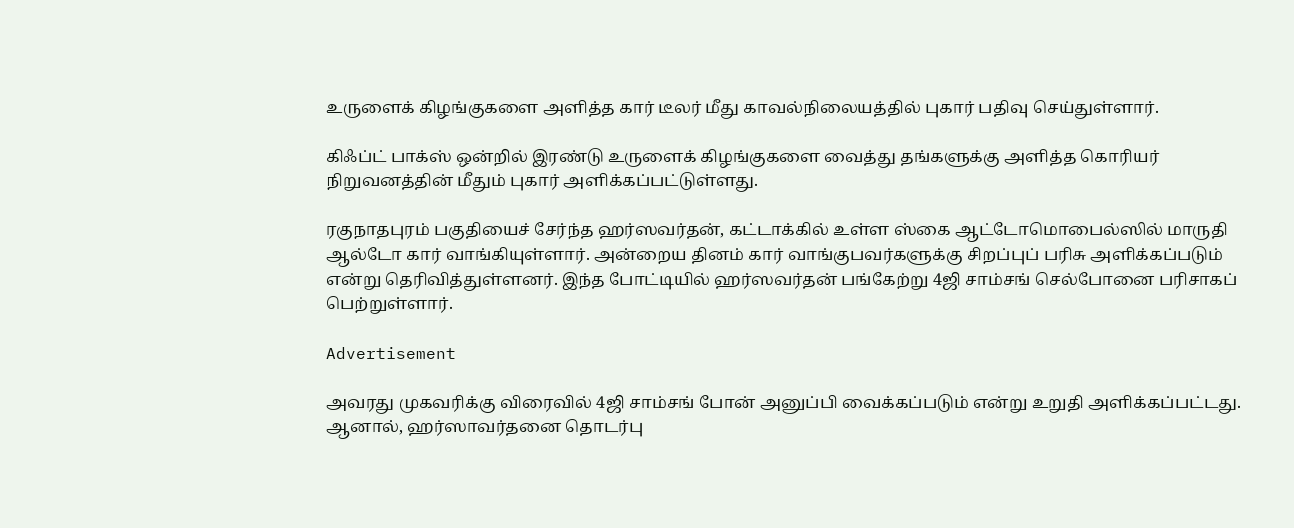உருளைக் கிழங்குகளை அளித்த கார் டீலர் மீது காவல்நிலையத்தில் புகார் பதிவு செய்துள்ளார்.

கிஃப்ட் பாக்ஸ் ஒன்றில் இரண்டு உருளைக் கிழங்குகளை வைத்து தங்களுக்கு அளித்த கொரியர் நிறுவனத்தின் மீதும் புகார் அளிக்கப்பட்டுள்ளது.

ரகுநாதபுரம் பகுதியைச் சேர்ந்த ஹர்ஸவர்தன், கட்டாக்கில் உள்ள ஸ்கை ஆட்டோமொபைல்ஸில் மாருதி ஆல்டோ கார் வாங்கியுள்ளார். அன்றைய தினம் கார் வாங்குபவர்களுக்கு சிறப்புப் பரிசு அளிக்கப்படும் என்று தெரிவித்துள்ளனர். இந்த போட்டியில் ஹர்ஸவர்தன் பங்கேற்று 4ஜி சாம்சங் செல்போனை பரிசாகப் பெற்றுள்ளார்.

Advertisement

அவரது முகவரிக்கு விரைவில் 4ஜி சாம்சங் போன் அனுப்பி வைக்கப்படும் என்று உறுதி அளிக்கப்பட்டது. ஆனால், ஹர்ஸாவர்தனை தொடர்பு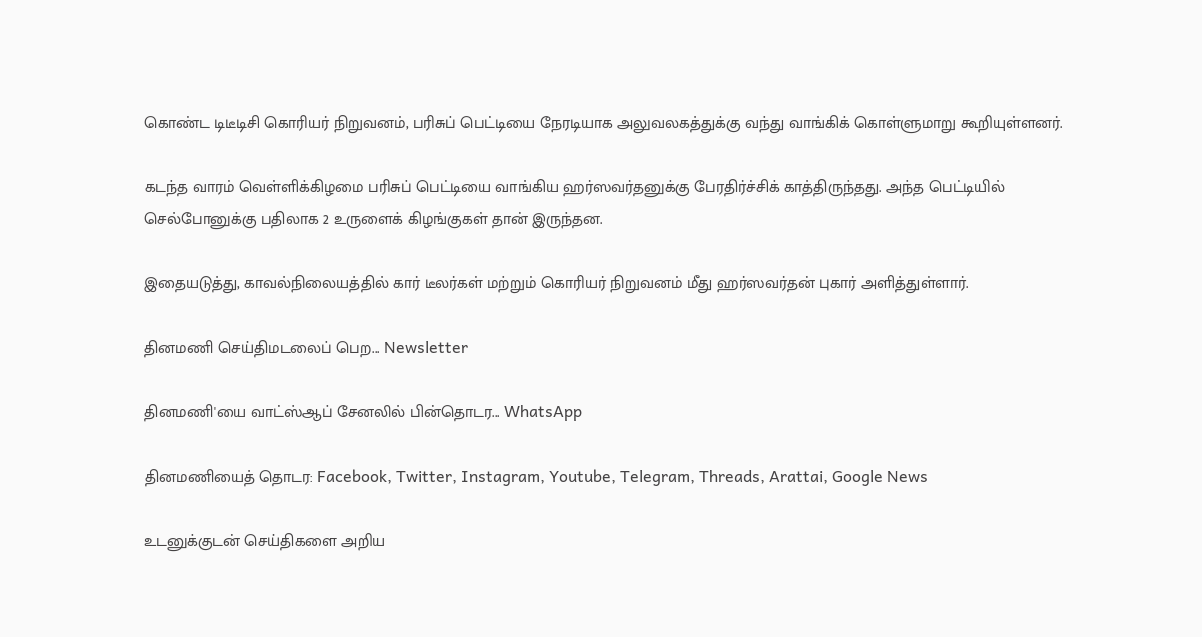கொண்ட டிடீடிசி கொரியர் நிறுவனம், பரிசுப் பெட்டியை நேரடியாக அலுவலகத்துக்கு வந்து வாங்கிக் கொள்ளுமாறு கூறியுள்ளனர்.

கடந்த வாரம் வெள்ளிக்கிழமை பரிசுப் பெட்டியை வாங்கிய ஹர்ஸவர்தனுக்கு பேரதிர்ச்சிக் காத்திருந்தது. அந்த பெட்டியில் செல்போனுக்கு பதிலாக 2 உருளைக் கிழங்குகள் தான் இருந்தன.

இதையடுத்து, காவல்நிலையத்தில் கார் டீலர்கள் மற்றும் கொரியர் நிறுவனம் மீது ஹர்ஸவர்தன் புகார் அளித்துள்ளார்.

தினமணி செய்திமடலைப் பெற... Newsletter

தினமணி'யை வாட்ஸ்ஆப் சேனலில் பின்தொடர... WhatsApp

தினமணியைத் தொடர: Facebook, Twitter, Instagram, Youtube, Telegram, Threads, Arattai, Google News

உடனுக்குடன் செய்திகளை அறிய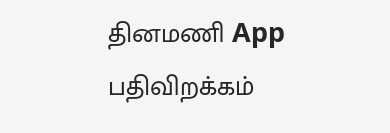தினமணி App பதிவிறக்கம்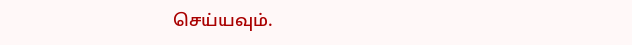செய்யவும்.